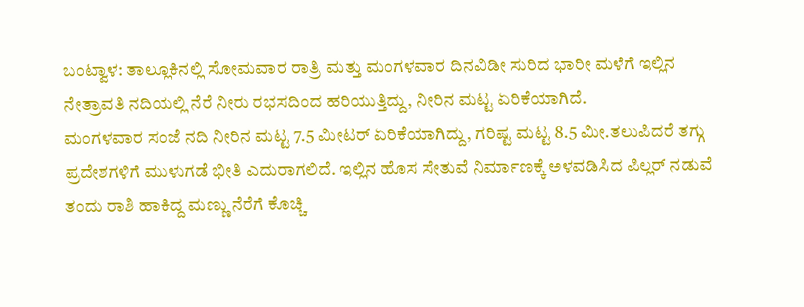ಬಂಟ್ವಾಳ: ತಾಲ್ಲೂಕಿನಲ್ಲಿ ಸೋಮವಾರ ರಾತ್ರಿ ಮತ್ತು ಮಂಗಳವಾರ ದಿನವಿಡೀ ಸುರಿದ ಭಾರೀ ಮಳೆಗೆ ಇಲ್ಲಿನ ನೇತ್ರಾವತಿ ನದಿಯಲ್ಲಿ ನೆರೆ ನೀರು ರಭಸದಿಂದ ಹರಿಯುತ್ತಿದ್ದು, ನೀರಿನ ಮಟ್ಟ ಏರಿಕೆಯಾಗಿದೆ.
ಮಂಗಳವಾರ ಸಂಜೆ ನದಿ ನೀರಿನ ಮಟ್ಟ 7.5 ಮೀಟರ್ ಏರಿಕೆಯಾಗಿದ್ದು, ಗರಿಷ್ಟ ಮಟ್ಟ 8.5 ಮೀ.ತಲುಪಿದರೆ ತಗ್ಗು ಪ್ರದೇಶಗಳಿಗೆ ಮುಳುಗಡೆ ಭೀತಿ ಎದುರಾಗಲಿದೆ. ಇಲ್ಲಿನ ಹೊಸ ಸೇತುವೆ ನಿರ್ಮಾಣಕ್ಕೆ ಅಳವಡಿಸಿದ ಪಿಲ್ಲರ್ ನಡುವೆ ತಂದು ರಾಶಿ ಹಾಕಿದ್ದ ಮಣ್ಣು ನೆರೆಗೆ ಕೊಚ್ಚಿ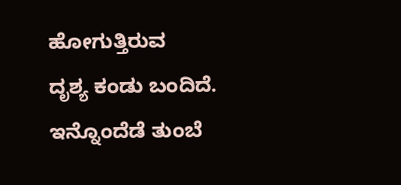ಹೋಗುತ್ತಿರುವ
ದೃಶ್ಯ ಕಂಡು ಬಂದಿದೆ. ಇನ್ನೊಂದೆಡೆ ತುಂಬೆ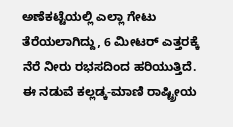ಅಣೆಕಟ್ಟೆಯಲ್ಲಿ ಎಲ್ಲಾ ಗೇಟು ತೆರೆಯಲಾಗಿದ್ದು, 6 ಮೀಟರ್ ಎತ್ತರಕ್ಕೆ ನೆರೆ ನೀರು ರಭಸದಿಂದ ಹರಿಯುತ್ತಿದೆ. ಈ ನಡುವೆ ಕಲ್ಲಡ್ಕ-ಮಾಣಿ ರಾಷ್ಟ್ರೀಯ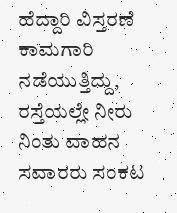ಹೆದ್ದಾರಿ ವಿಸ್ತರಣೆ ಕಾಮಗಾರಿ ನಡೆಯುತ್ತಿದ್ದು, ರಸ್ತೆಯಲ್ಲೇ ನೀರು ನಿಂತು ವಾಹನ ಸವಾರರು ಸಂಕಟ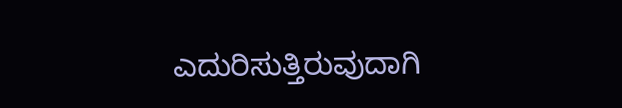ಎದುರಿಸುತ್ತಿರುವುದಾಗಿ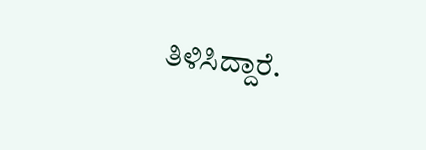ತಿಳಿಸಿದ್ದಾರೆ.